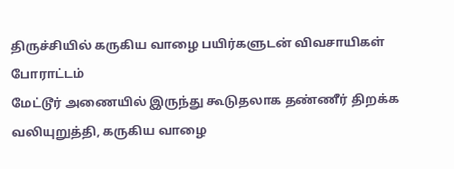திருச்சியில் கருகிய வாழை பயிர்களுடன் விவசாயிகள் போராட்டம்
மேட்டூர் அணையில் இருந்து கூடுதலாக தண்ணீர் திறக்க வலியுறுத்தி, கருகிய வாழை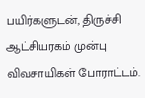பயிர்களுடன், திருச்சி ஆட்சியரகம் முன்பு விவசாயிகள் போராட்டம்.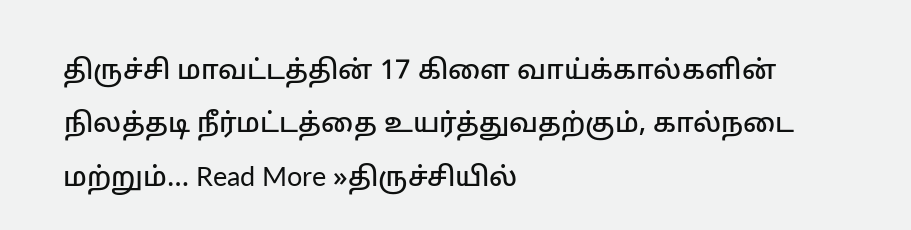திருச்சி மாவட்டத்தின் 17 கிளை வாய்க்கால்களின் நிலத்தடி நீர்மட்டத்தை உயர்த்துவதற்கும், கால்நடை மற்றும்… Read More »திருச்சியில்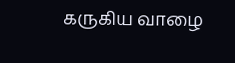கருகிய வாழை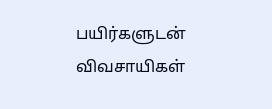பயிர்களுடன் விவசாயிகள்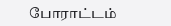போராட்டம்